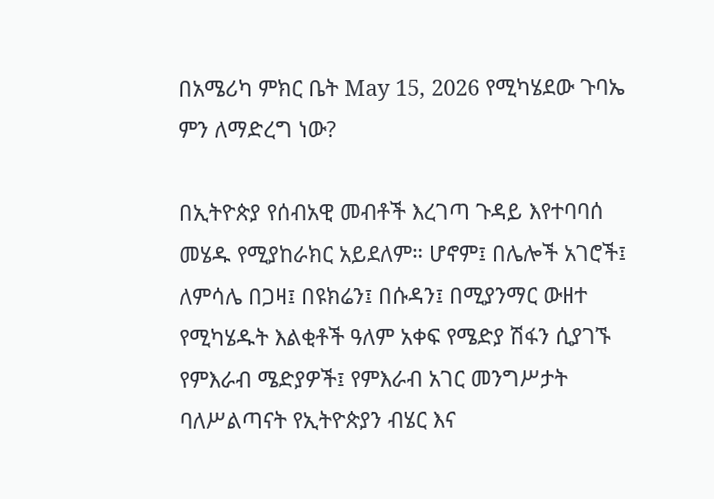በአሜሪካ ምክር ቤት May 15, 2026 የሚካሄደው ጉባኤ ምን ለማድረግ ነው?

በኢትዮጵያ የሰብአዊ መብቶች እረገጣ ጉዳይ እየተባባሰ መሄዱ የሚያከራክር አይደለም። ሆኖም፤ በሌሎች አገሮች፤ ለምሳሌ በጋዛ፤ በዩክሬን፤ በሱዳን፤ በሚያንማር ውዘተ የሚካሄዱት እልቂቶች ዓለም አቀፍ የሜድያ ሽፋን ሲያገኙ የምእራብ ሜድያዎች፤ የምእራብ አገር መንግሥታት ባለሥልጣናት የኢትዮጵያን ብሄር እና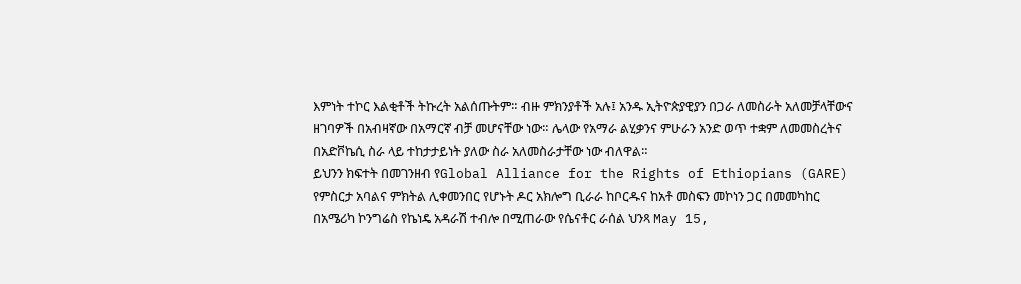እምነት ተኮር እልቂቶች ትኩረት አልሰጡትም። ብዙ ምክንያቶች አሉ፤ አንዱ ኢትዮጵያዊያን በጋራ ለመስራት አለመቻላቸውና ዘገባዎች በአብዛኛው በአማርኛ ብቻ መሆናቸው ነው። ሌላው የአማራ ልሂቃንና ምሁራን አንድ ወጥ ተቋም ለመመስረትና በአድቮኬሲ ስራ ላይ ተከታታይነት ያለው ስራ አለመስራታቸው ነው ብለዋል።
ይህንን ክፍተት በመገንዘብ የGlobal Alliance for the Rights of Ethiopians (GARE) የምስርታ አባልና ምክትል ሊቀመንበር የሆኑት ዶር አክሎግ ቢራራ ከቦርዱና ከአቶ መስፍን መኮነን ጋር በመመካከር በአሜሪካ ኮንግሬስ የኬነዴ አዳራሽ ተብሎ በሚጠራው የሴናቶር ራሰል ህንጻ May 15,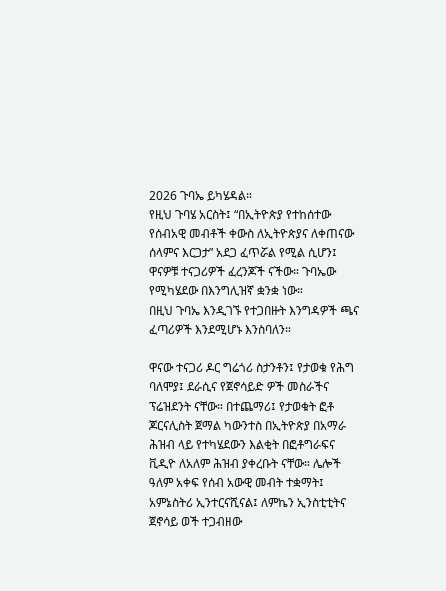2026 ጉባኤ ይካሄዳል።
የዚህ ጉባሄ አርስት፤ “በኢትዮጵያ የተከሰተው የሰብአዊ መብቶች ቀውስ ለኢትዮጵያና ለቀጠናው ሰላምና እርጋታ” አደጋ ፈጥሯል የሚል ሲሆን፤ ዋናዎቹ ተናጋሪዎች ፈረንጆች ናችው። ጉባኤው የሚካሄደው በእንግሊዝኛ ቋንቋ ነው።
በዚህ ጉባኤ እንዲገኙ የተጋበዙት እንግዳዎች ጫና ፈጣሪዎች እንደሚሆኑ እንስባለን።

ዋናው ተናጋሪ ዶር ግሬጎሪ ስታንቶን፤ የታወቁ የሕግ ባለሞያ፤ ደራሲና የጀኖሳይድ ዎች መስራችና ፕሬዝደንት ናቸው። በተጨማሪ፤ የታወቁት ፎቶ ጆርናሊስት ጀማል ካውንተስ በኢትዮጵያ በአማራ ሕዝብ ላይ የተካሄደውን እልቂት በፎቶግራፍና ቪዲዮ ለአለም ሕዝብ ያቀረቡት ናቸው። ሌሎች ዓለም አቀፍ የሰብ አውዊ መብት ተቋማት፤ አምኔስትሪ ኢንተርናሺናል፤ ለምኬን ኢንስቲቲትና ጀኖሳይ ወች ተጋብዘው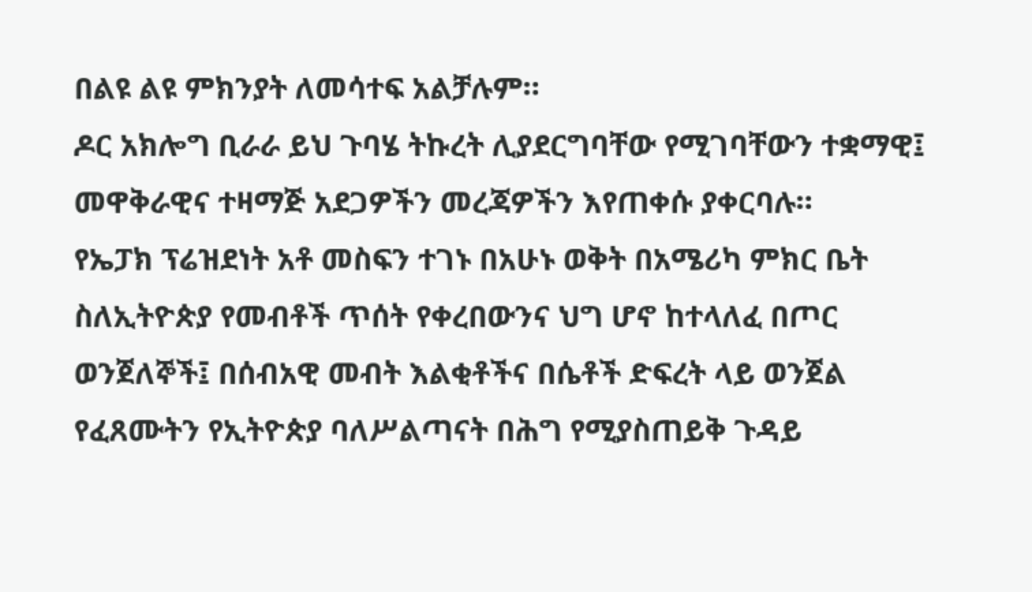በልዩ ልዩ ምክንያት ለመሳተፍ አልቻሉም።
ዶር አክሎግ ቢራራ ይህ ጉባሄ ትኩረት ሊያደርግባቸው የሚገባቸውን ተቋማዊ፤ መዋቅራዊና ተዛማጅ አደጋዎችን መረጃዎችን እየጠቀሱ ያቀርባሉ።
የኤፓክ ፕሬዝደነት አቶ መስፍን ተገኑ በአሁኑ ወቅት በአሜሪካ ምክር ቤት ስለኢትዮጵያ የመብቶች ጥሰት የቀረበውንና ህግ ሆኖ ከተላለፈ በጦር ወንጀለኞች፤ በሰብአዊ መብት እልቂቶችና በሴቶች ድፍረት ላይ ወንጀል የፈጸሙትን የኢትዮጵያ ባለሥልጣናት በሕግ የሚያስጠይቅ ጉዳይ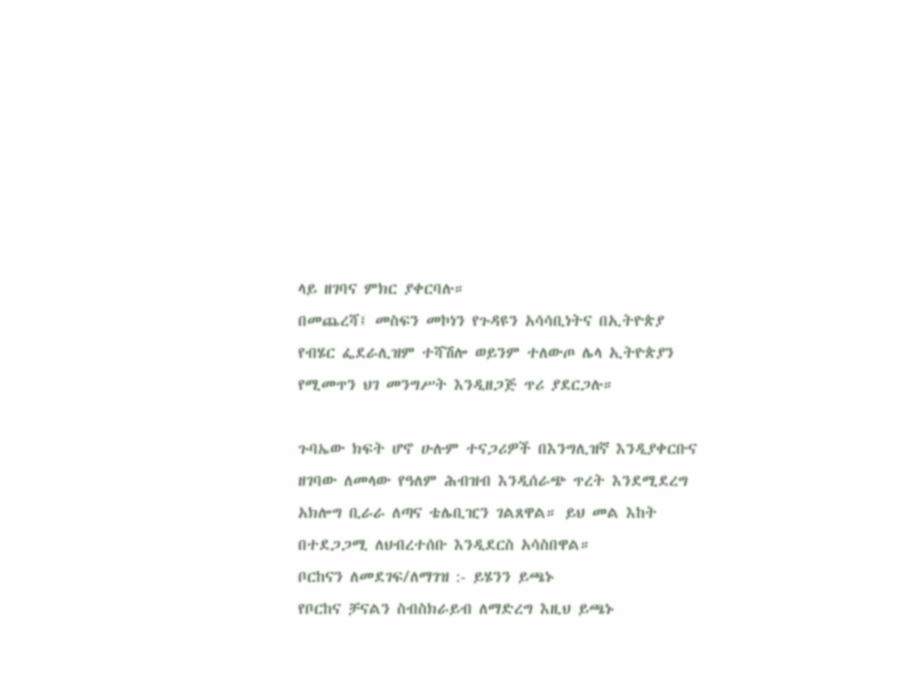ላይ ዘገባና ምክር ያቀርባሉ።
በመጨረሻ፤ መስፍን መኮነን የጉዳዩን አሳሳቢነትና በኢትዮጵያ የብሄር ፌደራሊዝም ተሻሽሎ ወይንም ተለውጦ ሌላ ኢትዮጵያን የሚመጥን ህገ መንግሥት እንዲዘጋጅ ጥሪ ያደርጋሉ።

ጉባኤው ክፍት ሆኖ ሁሉም ተናጋሪዎች በእንግሊዝኛ እንዲያቀርቡና ዘገባው ለመላው የዓለም ሕብዝብ እንዲሰራጭ ጥረት እንደሚደረግ አክሎግ ቢራራ ለጣና ቴሌቢዢን ገልጸዋል። ይህ መል እከት በተደጋጋሚ ለህብረተሰቡ እንዲደርስ አሳስበዋል።
ቦርከናን ለመደገፍ/ለማገዝ :- ይሄንን ይጫኑ
የቦርከና ቻናልን ስብስክራይብ ለማድረግ እዚህ ይጫኑ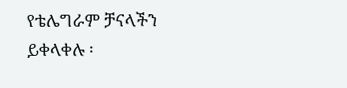የቴሌግራም ቻናላችን ይቀላቀሉ ፡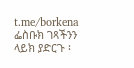t.me/borkena
ፌስቡክ ገጻችንን ላይክ ያድርጉ ፡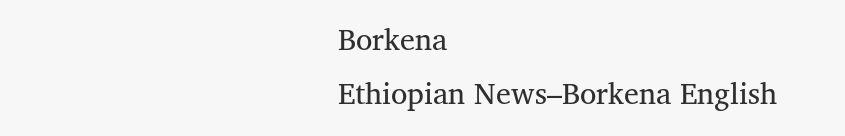Borkena
Ethiopian News–Borkena English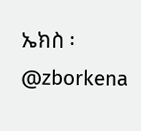ኤክስ ፡ @zborkena